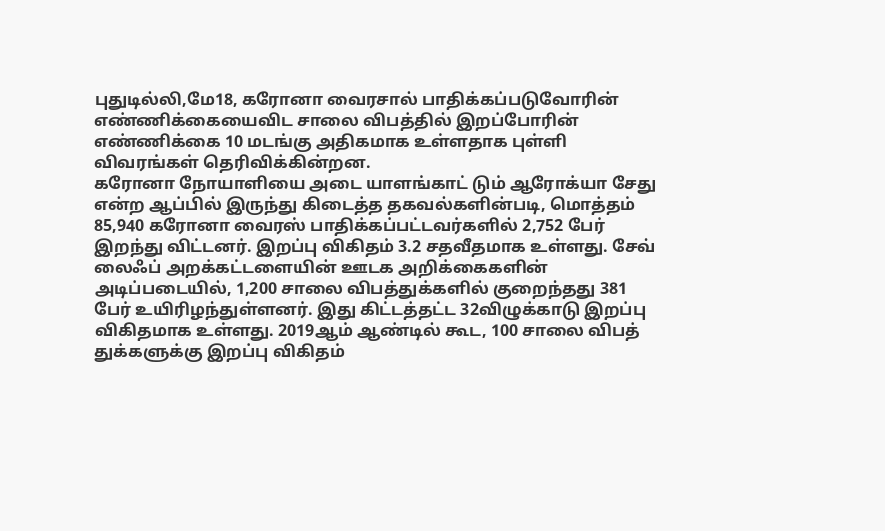புதுடில்லி,மே18, கரோனா வைரசால் பாதிக்கப்படுவோரின் எண்ணிக்கையைவிட சாலை விபத்தில் இறப்போரின் எண்ணிக்கை 10 மடங்கு அதிகமாக உள்ளதாக புள்ளி விவரங்கள் தெரிவிக்கின்றன.
கரோனா நோயாளியை அடை யாளங்காட் டும் ஆரோக்யா சேது என்ற ஆப்பில் இருந்து கிடைத்த தகவல்களின்படி, மொத்தம் 85,940 கரோனா வைரஸ் பாதிக்கப்பட்டவர்களில் 2,752 பேர் இறந்து விட்டனர். இறப்பு விகிதம் 3.2 சதவீதமாக உள்ளது. சேவ் லைஃப் அறக்கட்டளையின் ஊடக அறிக்கைகளின் அடிப்படையில், 1,200 சாலை விபத்துக்களில் குறைந்தது 381 பேர் உயிரிழந்துள்ளனர். இது கிட்டத்தட்ட 32விழுக்காடு இறப்பு விகிதமாக உள்ளது. 2019ஆம் ஆண்டில் கூட, 100 சாலை விபத் துக்களுக்கு இறப்பு விகிதம்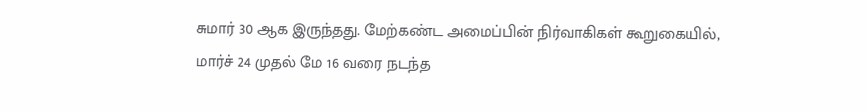சுமார் 30 ஆக இருந்தது. மேற்கண்ட அமைப்பின் நிர்வாகிகள் கூறுகையில், மார்ச் 24 முதல் மே 16 வரை நடந்த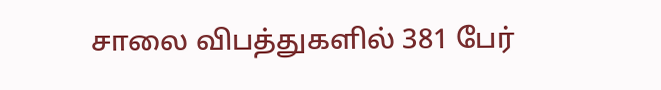சாலை விபத்துகளில் 381 பேர்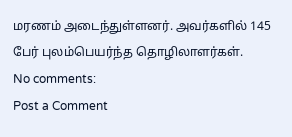மரணம் அடைந்துள்ளனர். அவர்களில் 145 பேர் புலம்பெயர்ந்த தொழிலாளர்கள்.
No comments:
Post a Comment